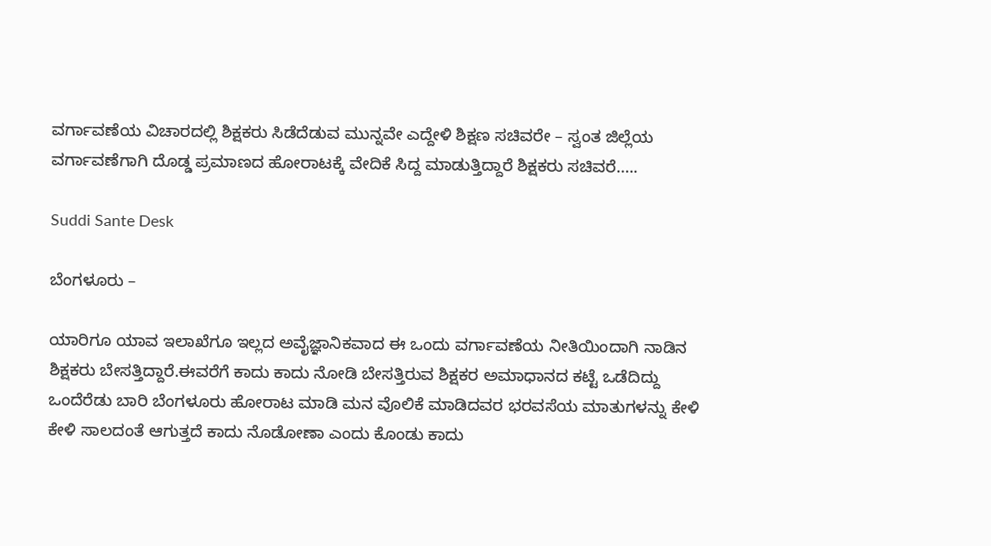ವರ್ಗಾವಣೆಯ ವಿಚಾರದಲ್ಲಿ ಶಿಕ್ಷಕರು ಸಿಡೆದೆಡುವ ಮುನ್ನವೇ ಎದ್ದೇಳಿ ಶಿಕ್ಷಣ ಸಚಿವರೇ – ಸ್ವಂತ ಜಿಲ್ಲೆಯ ವರ್ಗಾವಣೆಗಾಗಿ ದೊಡ್ಡ ಪ್ರಮಾಣದ ಹೋರಾಟಕ್ಕೆ ವೇದಿಕೆ ಸಿದ್ದ ಮಾಡುತ್ತಿದ್ದಾರೆ ಶಿಕ್ಷಕರು ಸಚಿವರೆ…..

Suddi Sante Desk

ಬೆಂಗಳೂರು –

ಯಾರಿಗೂ ಯಾವ ಇಲಾಖೆಗೂ ಇಲ್ಲದ ಅವೈಜ್ಞಾನಿಕವಾದ ಈ ಒಂದು ವರ್ಗಾವಣೆಯ ನೀತಿಯಿಂದಾಗಿ ನಾಡಿನ ಶಿಕ್ಷಕರು ಬೇಸತ್ತಿದ್ದಾರೆ.ಈವರೆಗೆ ಕಾದು ಕಾದು ನೋಡಿ ಬೇಸತ್ತಿರುವ ಶಿಕ್ಷಕರ ಅಮಾಧಾನದ ಕಟ್ಟೆ ಒಡೆದಿದ್ದು ಒಂದೆರೆಡು ಬಾರಿ ಬೆಂಗಳೂರು ಹೋರಾಟ ಮಾಡಿ ಮನ ವೊಲಿಕೆ ಮಾಡಿದವರ ಭರವಸೆಯ ಮಾತುಗಳನ್ನು ಕೇಳಿ ಕೇಳಿ ಸಾಲದಂತೆ ಆಗುತ್ತದೆ ಕಾದು ನೊಡೋಣಾ ಎಂದು ಕೊಂಡು ಕಾದು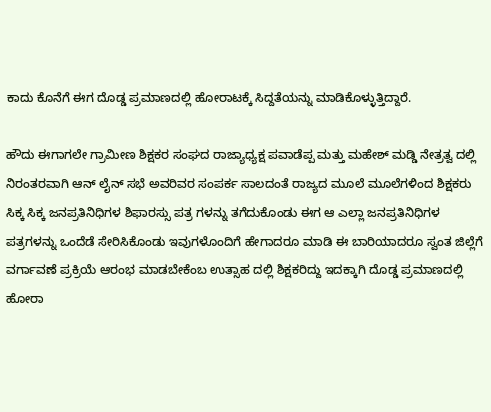ಕಾದು ಕೊನೆಗೆ ಈಗ ದೊಡ್ಡ ಪ್ರಮಾಣದಲ್ಲಿ ಹೋರಾಟಕ್ಕೆ ಸಿದ್ದತೆಯನ್ನು ಮಾಡಿಕೊಳ್ಳುತ್ತಿದ್ದಾರೆ.

ಹೌದು ಈಗಾಗಲೇ ಗ್ರಾಮೀಣ ಶಿಕ್ಷಕರ ಸಂಘದ ರಾಜ್ಯಾಧ್ಯಕ್ಷ ಪವಾಡೆಪ್ಪ ಮತ್ತು ಮಹೇಶ್ ಮಡ್ಡಿ ನೇತ್ರತ್ವ ದಲ್ಲಿ ನಿರಂತರವಾಗಿ ಆನ್ ಲೈನ್ ಸಭೆ ಅವರಿವರ ಸಂಪರ್ಕ ಸಾಲದಂತೆ ರಾಜ್ಯದ ಮೂಲೆ ಮೂಲೆಗಳಿಂದ ಶಿಕ್ಷಕರು ಸಿಕ್ಕ ಸಿಕ್ಕ ಜನಪ್ರತಿನಿಧಿಗಳ ಶಿಫಾರಸ್ಸು ಪತ್ರ ಗಳನ್ನು ತಗೆದುಕೊಂಡು ಈಗ ಆ ಎಲ್ಲಾ ಜನಪ್ರತಿನಿಧಿಗಳ ಪತ್ರಗಳನ್ನು ಒಂದೆಡೆ ಸೇರಿಸಿಕೊಂಡು ಇವುಗಳೊಂದಿಗೆ ಹೇಗಾದರೂ ಮಾಡಿ ಈ ಬಾರಿಯಾದರೂ ಸ್ವಂತ ಜಿಲ್ಲೆಗೆ ವರ್ಗಾವಣೆ ಪ್ರಕ್ರಿಯೆ ಆರಂಭ ಮಾಡಬೇಕೆಂಬ ಉತ್ಸಾಹ ದಲ್ಲಿ ಶಿಕ್ಷಕರಿದ್ದು ಇದಕ್ಕಾಗಿ ದೊಡ್ಡ ಪ್ರಮಾಣದಲ್ಲಿ ಹೋರಾ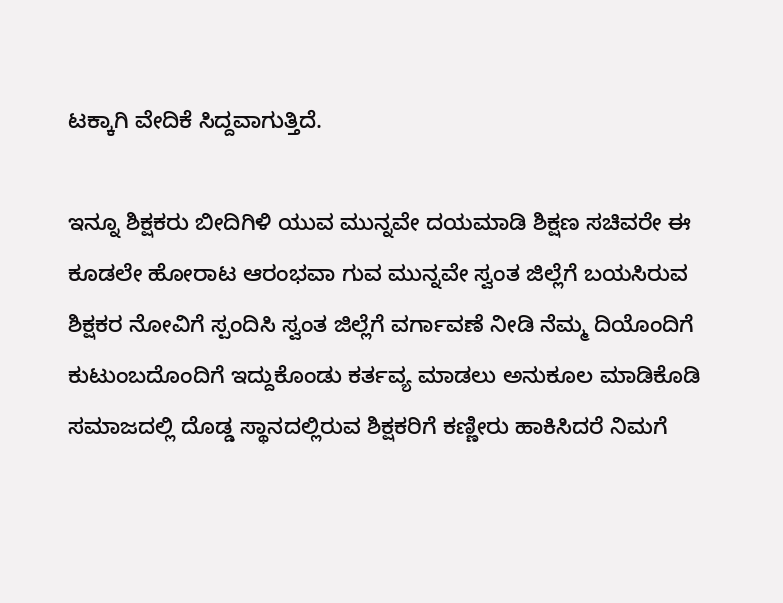ಟಕ್ಕಾಗಿ ವೇದಿಕೆ ಸಿದ್ದವಾಗುತ್ತಿದೆ.

ಇನ್ನೂ ಶಿಕ್ಷಕರು ಬೀದಿಗಿಳಿ ಯುವ ಮುನ್ನವೇ ದಯಮಾಡಿ ಶಿಕ್ಷಣ ಸಚಿವರೇ ಈ ಕೂಡಲೇ ಹೋರಾಟ ಆರಂಭವಾ ಗುವ ಮುನ್ನವೇ ಸ್ವಂತ ಜಿಲ್ಲೆಗೆ ಬಯಸಿರುವ ಶಿಕ್ಷಕರ ನೋವಿಗೆ ಸ್ಪಂದಿಸಿ ಸ್ವಂತ ಜಿಲ್ಲೆಗೆ ವರ್ಗಾವಣೆ ನೀಡಿ ನೆಮ್ಮ ದಿಯೊಂದಿಗೆ ಕುಟುಂಬದೊಂದಿಗೆ ಇದ್ದುಕೊಂಡು ಕರ್ತವ್ಯ ಮಾಡಲು ಅನುಕೂಲ ಮಾಡಿಕೊಡಿ ಸಮಾಜದಲ್ಲಿ ದೊಡ್ಡ ಸ್ಥಾನದಲ್ಲಿರುವ ಶಿಕ್ಷಕರಿಗೆ ಕಣ್ಣೀರು ಹಾಕಿಸಿದರೆ ನಿಮಗೆ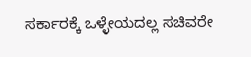ಸರ್ಕಾರಕ್ಕೆ ಒಳ್ಳೇಯದಲ್ಲ ಸಚಿವರೇ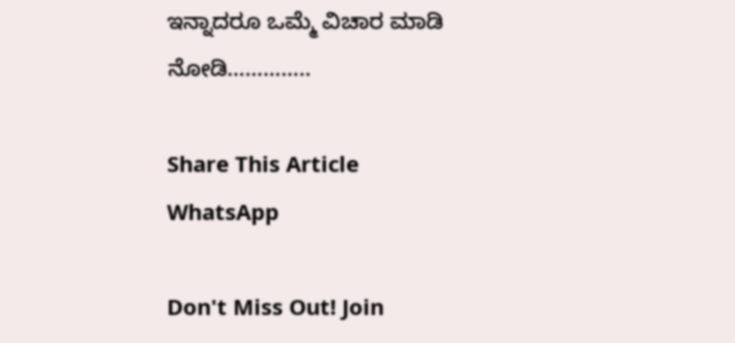ಇನ್ನಾದರೂ ಒಮ್ಮೆ ವಿಚಾರ ಮಾಡಿ ನೋಡಿ…………..

Share This Article
WhatsApp

Don't Miss Out! Join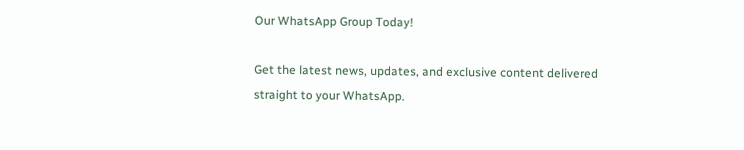Our WhatsApp Group Today!

Get the latest news, updates, and exclusive content delivered straight to your WhatsApp.